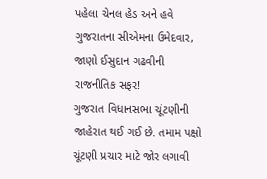પહેલા ચેનલ હેડ અને હવે ગુજરાતના સીએમના ઉમેદવાર, જાણો ઈસુદાન ગઢવીની રાજનીતિક સફર!
ગુજરાત વિધાનસભા ચૂંટણીની જાહેરાત થઈ ગઈ છે. તમામ પક્ષો ચૂંટણી પ્રચાર માટે જોર લગાવી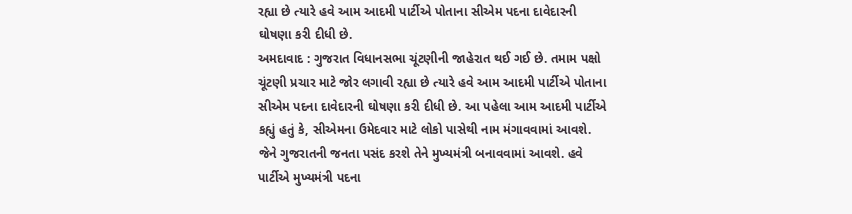રહ્યા છે ત્યારે હવે આમ આદમી પાર્ટીએ પોતાના સીએમ પદના દાવેદારની ઘોષણા કરી દીધી છે.
અમદાવાદ : ગુજરાત વિધાનસભા ચૂંટણીની જાહેરાત થઈ ગઈ છે. તમામ પક્ષો ચૂંટણી પ્રચાર માટે જોર લગાવી રહ્યા છે ત્યારે હવે આમ આદમી પાર્ટીએ પોતાના સીએમ પદના દાવેદારની ઘોષણા કરી દીધી છે. આ પહેલા આમ આદમી પાર્ટીએ કહ્યું હતું કે, સીએમના ઉમેદવાર માટે લોકો પાસેથી નામ મંગાવવામાં આવશે. જેને ગુજરાતની જનતા પસંદ કરશે તેને મુખ્યમંત્રી બનાવવામાં આવશે. હવે પાર્ટીએ મુખ્યમંત્રી પદના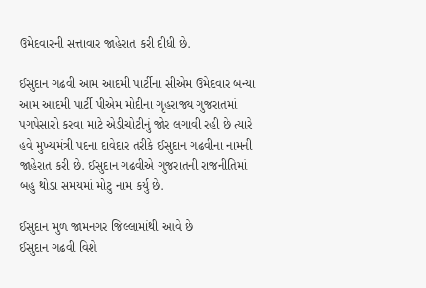ઉમેદવારની સત્તાવાર જાહેરાત કરી દીધી છે.

ઈસુદાન ગઢવી આમ આદમી પાર્ટીના સીએમ ઉમેદવાર બન્યા
આમ આદમી પાર્ટી પીએમ મોદીના ગૃહરાજ્ય ગુજરાતમાં પગપેસારો કરવા માટે એડીચોટીનું જોર લગાવી રહી છે ત્યારે હવે મુખ્યમંત્રી પદના દાવેદાર તરીકે ઈસુદાન ગઢવીના નામની જાહેરાત કરી છે. ઈસુદાન ગઢવીએ ગુજરાતની રાજનીતિમાં બહુ થોડા સમયમાં મોટુ નામ કર્યુ છે.

ઈસુદાન મુળ જામનગર જિલ્લામાંથી આવે છે
ઈસુદાન ગઢવી વિશે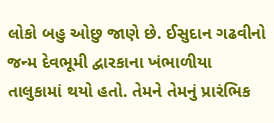લોકો બહુ ઓછુ જાણે છે. ઈસુદાન ગઢવીનો જન્મ દેવભૂમી દ્વારકાના ખંભાળીયા તાલુકામાં થયો હતો. તેમને તેમનું પ્રારંભિક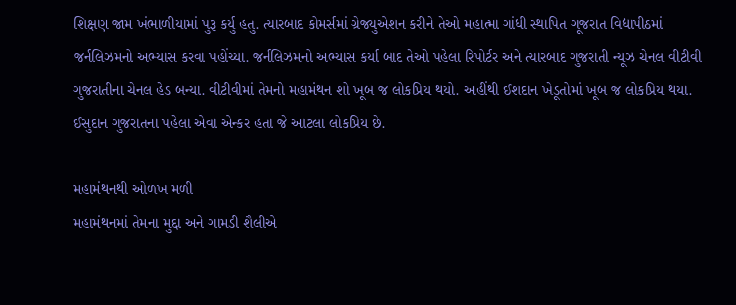શિક્ષણ જામ ખંભાળીયામાં પુરૂ કર્યુ હતુ. ત્યારબાદ કોમર્સમાં ગ્રેજ્યુએશન કરીને તેઓ મહાત્મા ગાંધી સ્થાપિત ગૂજરાત વિદ્યાપીઠમાં જર્નલિઝમનો અભ્યાસ કરવા પહોંચ્યા. જર્નલિઝમનો અભ્યાસ કર્યા બાદ તેઓ પહેલા રિપોર્ટર અને ત્યારબાદ ગુજરાતી ન્યૂઝ ચેનલ વીટીવી ગુજરાતીના ચેનલ હેડ બન્યા. વીટીવીમાં તેમનો મહામંથન શો ખૂબ જ લોકપ્રિય થયો. અહીંથી ઈશદાન ખેડૂતોમાં ખૂબ જ લોકપ્રિય થયા. ઈસુદાન ગુજરાતના પહેલા એવા એન્કર હતા જે આટલા લોકપ્રિય છે.

મહામંથનથી ઓળખ મળી
મહામંથનમાં તેમના મુદ્દા અને ગામડી શૈલીએ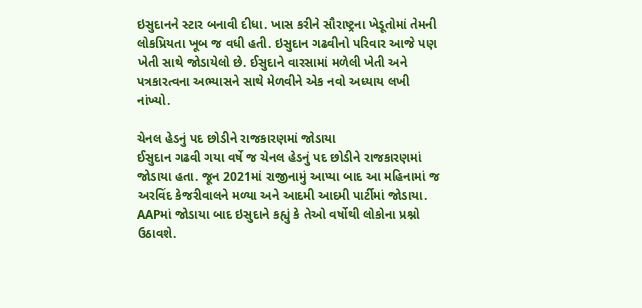ઇસુદાનને સ્ટાર બનાવી દીધા. ખાસ કરીને સૌરાષ્ટ્રના ખેડૂતોમાં તેમની લોકપ્રિયતા ખૂબ જ વધી હતી. ઇસુદાન ગઢવીનો પરિવાર આજે પણ ખેતી સાથે જોડાયેલો છે. ઈસુદાને વારસામાં મળેલી ખેતી અને પત્રકારત્વના અભ્યાસને સાથે મેળવીને એક નવો અધ્યાય લખી નાંખ્યો.

ચેનલ હેડનું પદ છોડીને રાજકારણમાં જોડાયા
ઈસુદાન ગઢવી ગયા વર્ષે જ ચેનલ હેડનું પદ છોડીને રાજકારણમાં જોડાયા હતા. જૂન 2021માં રાજીનામું આપ્યા બાદ આ મહિનામાં જ અરવિંદ કેજરીવાલને મળ્યા અને આદમી આદમી પાર્ટીમાં જોડાયા. AAPમાં જોડાયા બાદ ઇસુદાને કહ્યું કે તેઓ વર્ષોથી લોકોના પ્રશ્નો ઉઠાવશે.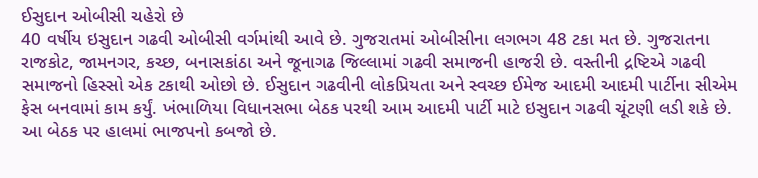ઈસુદાન ઓબીસી ચહેરો છે
40 વર્ષીય ઇસુદાન ગઢવી ઓબીસી વર્ગમાંથી આવે છે. ગુજરાતમાં ઓબીસીના લગભગ 48 ટકા મત છે. ગુજરાતના રાજકોટ, જામનગર, કચ્છ, બનાસકાંઠા અને જૂનાગઢ જિલ્લામાં ગઢવી સમાજની હાજરી છે. વસ્તીની દ્રષ્ટિએ ગઢવી સમાજનો હિસ્સો એક ટકાથી ઓછો છે. ઈસુદાન ગઢવીની લોકપ્રિયતા અને સ્વચ્છ ઈમેજ આદમી આદમી પાર્ટીના સીએમ ફેસ બનવામાં કામ કર્યું. ખંભાળિયા વિધાનસભા બેઠક પરથી આમ આદમી પાર્ટી માટે ઇસુદાન ગઢવી ચૂંટણી લડી શકે છે. આ બેઠક પર હાલમાં ભાજપનો કબજો છે.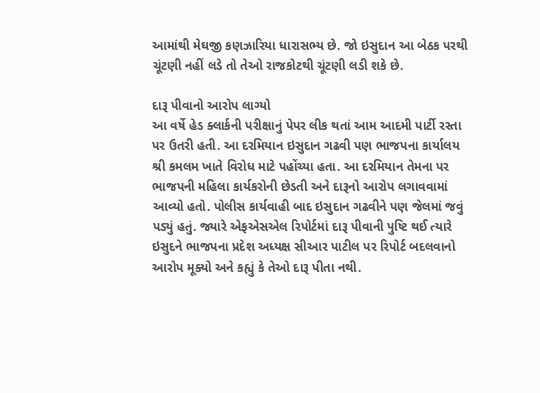આમાંથી મેઘજી કણઝારિયા ધારાસભ્ય છે. જો ઇસુદાન આ બેઠક પરથી ચૂંટણી નહીં લડે તો તેઓ રાજકોટથી ચૂંટણી લડી શકે છે.

દારૂ પીવાનો આરોપ લાગ્યો
આ વર્ષે હેડ ક્લાર્કની પરીક્ષાનું પેપર લીક થતાં આમ આદમી પાર્ટી રસ્તા પર ઉતરી હતી. આ દરમિયાન ઇસુદાન ગઢવી પણ ભાજપના કાર્યાલય શ્રી કમલમ ખાતે વિરોધ માટે પહોંચ્યા હતા. આ દરમિયાન તેમના પર ભાજપની મહિલા કાર્યકરોની છેડતી અને દારૂનો આરોપ લગાવવામાં આવ્યો હતો. પોલીસ કાર્યવાહી બાદ ઇસુદાન ગઢવીને પણ જેલમાં જવું પડ્યું હતું. જ્યારે એફએસએલ રિપોર્ટમાં દારૂ પીવાની પુષ્ટિ થઈ ત્યારે ઇસુદને ભાજપના પ્રદેશ અધ્યક્ષ સીઆર પાટીલ પર રિપોર્ટ બદલવાનો આરોપ મૂક્યો અને કહ્યું કે તેઓ દારૂ પીતા નથી.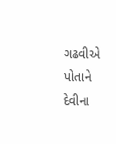ગઢવીએ પોતાને દેવીના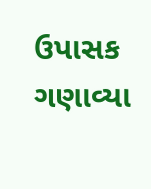ઉપાસક ગણાવ્યા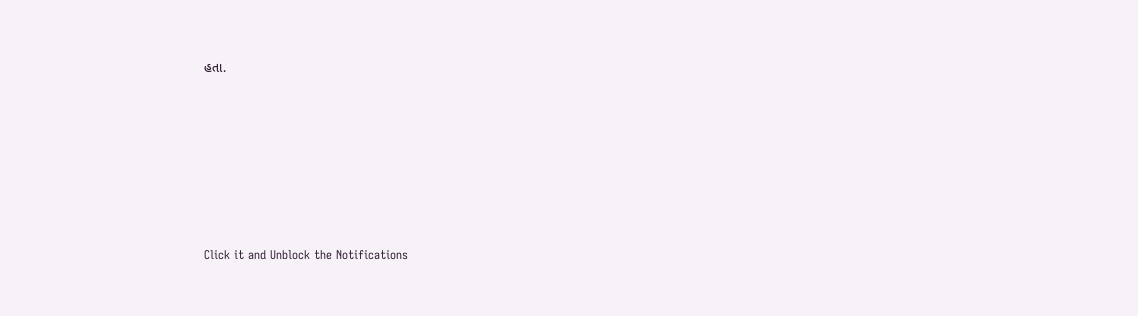હતા.












Click it and Unblock the Notifications